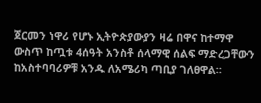ጀርመን ነዋሪ የሆኑ ኢትዮጵያውያን ዛሬ በዋና ከተማዋ ውስጥ ከጧቱ 4ሰዓት አንስቶ ሰላማዊ ሰልፍ ማድረጋቸውን ከአስተባባሪዎቹ አንዱ ለአሜሪካ ጣቢያ ገለፀዋል።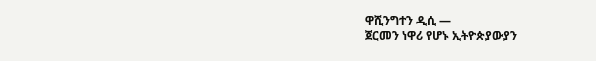ዋሺንግተን ዲሲ —
ጀርመን ነዋሪ የሆኑ ኢትዮጵያውያን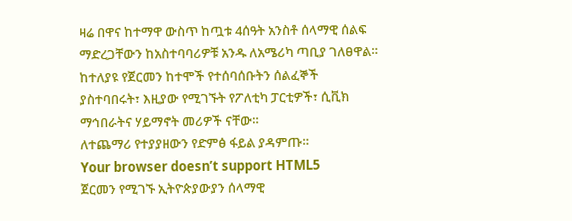ዛሬ በዋና ከተማዋ ውስጥ ከጧቱ 4ሰዓት አንስቶ ሰላማዊ ሰልፍ ማድረጋቸውን ከአስተባባሪዎቹ አንዱ ለአሜሪካ ጣቢያ ገለፀዋል።
ከተለያዩ የጀርመን ከተሞች የተሰባሰቡትን ሰልፈኞች ያስተባበሩት፣ እዚያው የሚገኙት የፖለቲካ ፓርቲዎች፣ ሲቪክ ማኅበራትና ሃይማኖት መሪዎች ናቸው።
ለተጨማሪ የተያያዘውን የድምፅ ፋይል ያዳምጡ።
Your browser doesn’t support HTML5
ጀርመን የሚገኙ ኢትዮጵያውያን ሰላማዊ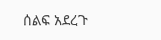ሰልፍ አደረጉ